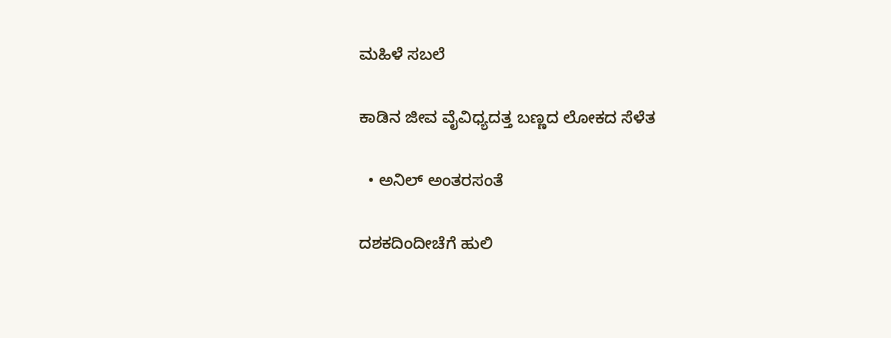ಮಹಿಳೆ ಸಬಲೆ

ಕಾಡಿನ ಜೀವ ವೈವಿಧ್ಯದತ್ತ ಬಣ್ಣದ ಲೋಕದ ಸೆಳೆತ

  • ಅನಿಲ್ ಅಂತರಸಂತೆ

ದಶಕದಿಂದೀಚೆಗೆ ಹುಲಿ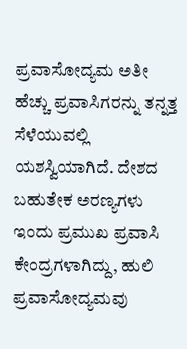ಪ್ರವಾಸೋದ್ಯಮ ಅತೀ ಹೆಚ್ಚು ಪ್ರವಾಸಿಗರನ್ನು ತನ್ನತ್ತ ಸೆಳೆಯುವಲ್ಲಿ ಯಶಸ್ವಿಯಾಗಿದೆ. ದೇಶದ ಬಹುತೇಕ ಅರಣ್ಯಗಳು ಇಂದು ಪ್ರಮುಖ ಪ್ರವಾಸಿ ಕೇಂದ್ರಗಳಾಗಿದ್ದು, ಹುಲಿ ಪ್ರವಾಸೋದ್ಯಮವು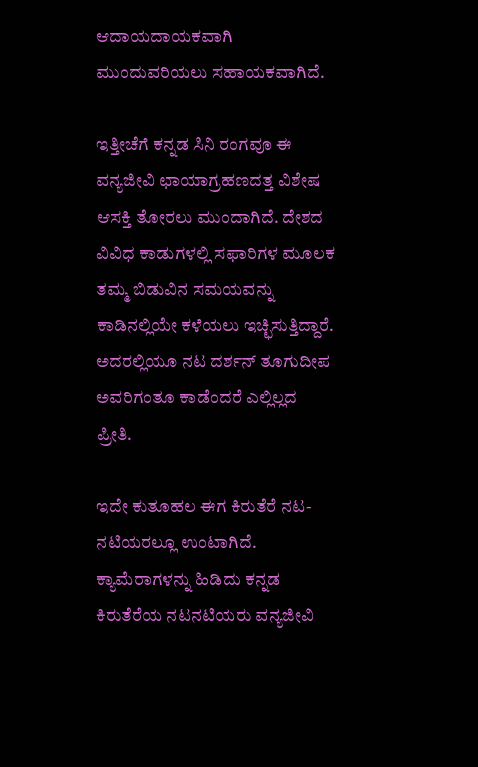ಆದಾಯದಾಯಕವಾಗಿ ಮುಂದುವರಿಯಲು ಸಹಾಯಕವಾಗಿದೆ.

ಇತ್ತೀಚೆಗೆ ಕನ್ನಡ ಸಿನಿ ರಂಗವೂ ಈ ವನ್ಯಜೀವಿ ಛಾಯಾಗ್ರಹಣದತ್ತ ವಿಶೇಷ ಆಸಕ್ತಿ ತೋರಲು ಮುಂದಾಗಿದೆ. ದೇಶದ ವಿವಿಧ ಕಾಡುಗಳಲ್ಲಿ ಸಫಾರಿಗಳ ಮೂಲಕ ತಮ್ಮ ಬಿಡುವಿನ ಸಮಯವನ್ನು ಕಾಡಿನಲ್ಲಿಯೇ ಕಳೆಯಲು ಇಚ್ಛಿಸುತ್ತಿದ್ದಾರೆ. ಅದರಲ್ಲಿಯೂ ನಟ ದರ್ಶನ್ ತೂಗುದೀಪ ಅವರಿಗಂತೂ ಕಾಡೆಂದರೆ ಎಲ್ಲಿಲ್ಲದ ಪ್ರೀತಿ.

ಇದೇ ಕುತೂಹಲ ಈಗ ಕಿರುತೆರೆ ನಟ-ನಟಿಯರಲ್ಲೂ ಉಂಟಾಗಿದೆ. ಕ್ಯಾಮೆರಾಗಳನ್ನು ಹಿಡಿದು ಕನ್ನಡ ಕಿರುತೆರೆಯ ನಟನಟಿಯರು ವನ್ಯಜೀವಿ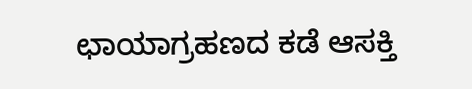ಛಾಯಾಗ್ರಹಣದ ಕಡೆ ಆಸಕ್ತಿ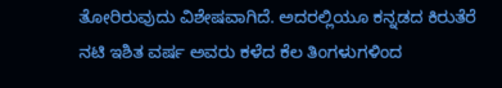ತೋರಿರುವುದು ವಿಶೇಷವಾಗಿದೆ. ಅದರಲ್ಲಿಯೂ ಕನ್ನಡದ ಕಿರುತೆರೆ ನಟಿ ಇಶಿತ ವರ್ಷ ಅವರು ಕಳೆದ ಕೆಲ ತಿಂಗಳುಗಳಿಂದ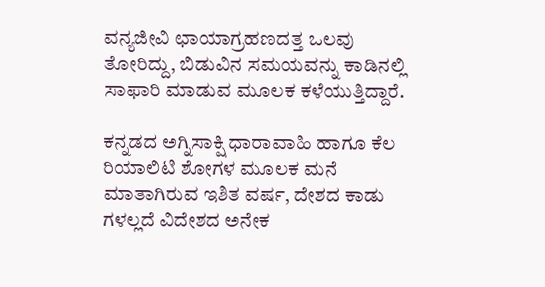ವನ್ಯಜೀವಿ ಛಾಯಾಗ್ರಹಣದತ್ತ ಒಲವು ತೋರಿದ್ದು, ಬಿಡುವಿನ ಸಮಯವನ್ನು ಕಾಡಿನಲ್ಲಿ ಸಾಫಾರಿ ಮಾಡುವ ಮೂಲಕ ಕಳೆಯುತ್ತಿದ್ದಾರೆ.

ಕನ್ನಡದ ಅಗ್ನಿಸಾಕ್ಷಿ ಧಾರಾವಾಹಿ ಹಾಗೂ ಕೆಲ ರಿಯಾಲಿಟಿ ಶೋಗಳ ಮೂಲಕ ಮನೆ ಮಾತಾಗಿರುವ ಇಶಿತ ವರ್ಷ, ದೇಶದ ಕಾಡು ಗಳಲ್ಲದೆ ವಿದೇಶದ ಅನೇಕ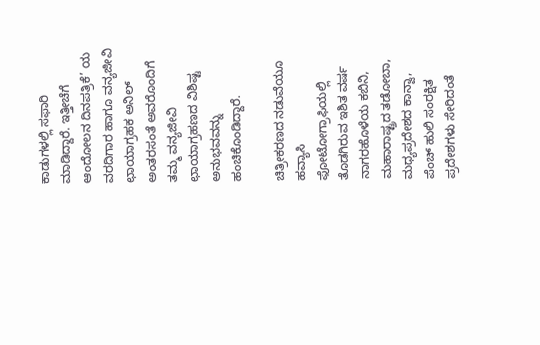ಕಾಡುಗಳಲ್ಲಿ ಸಫಾರಿ ಮಾಡಿದ್ದಾರೆ. ಇತ್ತೀಚೆಗೆ ಆಂದೋಲನ ದಿನಪತ್ರಿಕೆ’ ಯ ವರದಿಗಾರ ಹಾಗೂ ವನ್ಯಜೀವಿ ಛಾಯಾಗ್ರಹಕ ಅನಿಲ್ ಅಂತರಸಂತೆ ಅವರೊಂದಿಗೆ ತಮ್ಮ ವನ್ಯಜೀವಿ ಛಾಯಾಗ್ರಹಣದ ವಿಶಿಷ್ಟ ಅನುಭವವನ್ನು ಹಂಚಿಕೊಂಡಿದ್ದಾರೆ.

ಚಿತ್ರೀಕರಣದ ನಡುವೆಯೂ ಹವ್ಯಾಸಿ ಫೋಟೋಗ್ರಾಫಿಯಲ್ಲಿ ತೊಡಗಿರುವ ಇಶಿತ ವರ್ಷ ನಾಗರಹೊಳೆಯ ಕಬಿನಿ, ಮಹಾರಾಷ್ಟ್ರದ ತಡೋಬಾ, ಮಧ್ಯಪ್ರದೇಶದ ಕಾನ್ವಾ, ಪೆಂಚ್ ಹುಲಿ ಸಂರಕ್ಷಿತ ಪ್ರದೇಶಗಳು ಸೇರಿದಂತೆ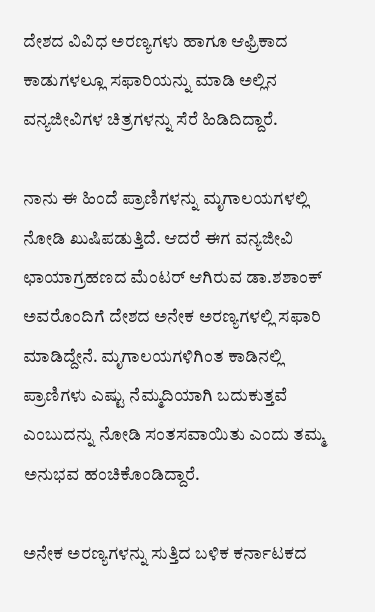ದೇಶದ ವಿವಿಧ ಅರಣ್ಯಗಳು ಹಾಗೂ ಆಫ್ರಿಕಾದ ಕಾಡುಗಳಲ್ಲೂ ಸಫಾರಿಯನ್ನು ಮಾಡಿ ಅಲ್ಲಿನ ವನ್ಯಜೀವಿಗಳ ಚಿತ್ರಗಳನ್ನು ಸೆರೆ ಹಿಡಿದಿದ್ದಾರೆ.

ನಾನು ಈ ಹಿಂದೆ ಪ್ರಾಣಿಗಳನ್ನು ಮೃಗಾಲಯಗಳಲ್ಲಿ ನೋಡಿ ಖುಷಿಪಡುತ್ತಿದೆ. ಆದರೆ ಈಗ ವನ್ಯಜೀವಿ ಛಾಯಾಗ್ರಹಣದ ಮೆಂಟರ್ ಆಗಿರುವ ಡಾ.ಶಶಾಂಕ್‌ ಅವರೊಂದಿಗೆ ದೇಶದ ಅನೇಕ ಅರಣ್ಯಗಳಲ್ಲಿ ಸಫಾರಿ ಮಾಡಿದ್ದೇನೆ. ಮೃಗಾಲಯಗಳಿಗಿಂತ ಕಾಡಿನಲ್ಲಿ ಪ್ರಾಣಿಗಳು ಎಷ್ಟು ನೆಮ್ಮದಿಯಾಗಿ ಬದುಕುತ್ತವೆ ಎಂಬುದನ್ನು ನೋಡಿ ಸಂತಸವಾಯಿತು ಎಂದು ತಮ್ಮ ಅನುಭವ ಹಂಚಿಕೊಂಡಿದ್ದಾರೆ.

ಅನೇಕ ಅರಣ್ಯಗಳನ್ನು ಸುತ್ತಿದ ಬಳಿಕ ಕರ್ನಾಟಕದ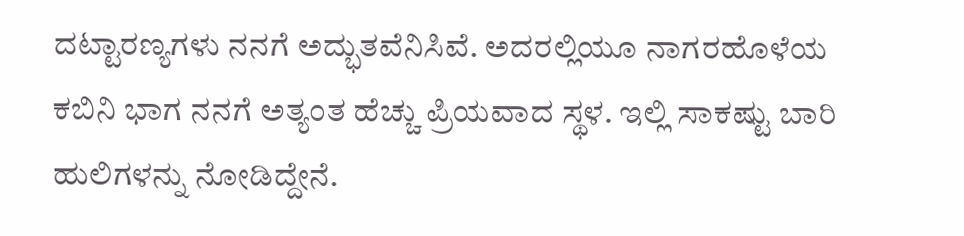ದಟ್ಟಾರಣ್ಯಗಳು ನನಗೆ ಅದ್ಭುತವೆನಿಸಿವೆ. ಅದರಲ್ಲಿಯೂ ನಾಗರಹೊಳೆಯ ಕಬಿನಿ ಭಾಗ ನನಗೆ ಅತ್ಯಂತ ಹೆಚ್ಚು ಪ್ರಿಯವಾದ ಸ್ಥಳ. ಇಲ್ಲಿ ಸಾಕಷ್ಟು ಬಾರಿ ಹುಲಿಗಳನ್ನು ನೋಡಿದ್ದೇನೆ.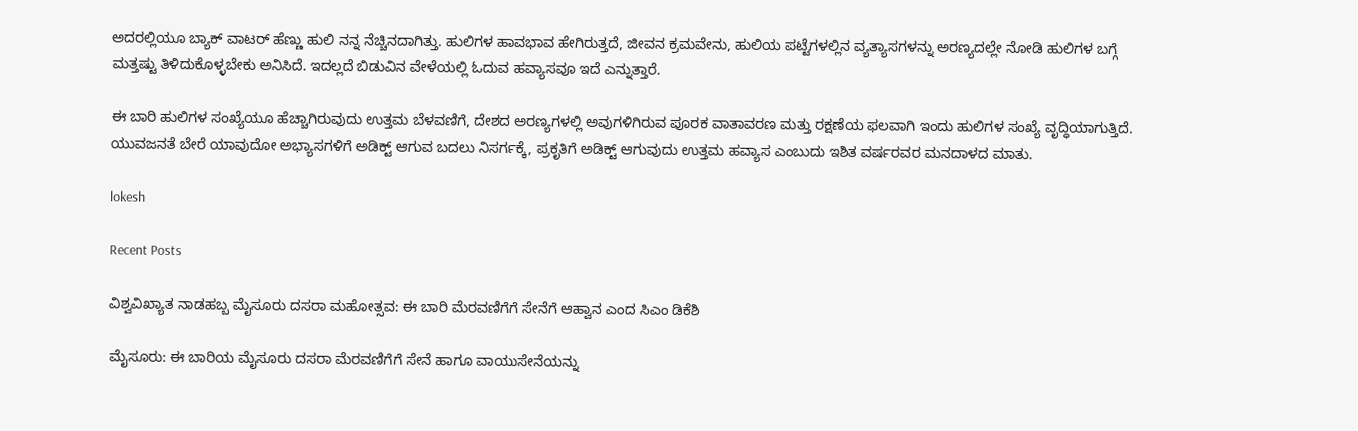ಅದರಲ್ಲಿಯೂ ಬ್ಯಾಕ್‌ ವಾಟರ್ ಹೆಣ್ಣು ಹುಲಿ ನನ್ನ ನೆಚ್ಚಿನದಾಗಿತ್ತು. ಹುಲಿಗಳ ಹಾವಭಾವ ಹೇಗಿರುತ್ತದೆ, ಜೀವನ ಕ್ರಮವೇನು, ಹುಲಿಯ ಪಟ್ಟೆಗಳಲ್ಲಿನ ವ್ಯತ್ಯಾಸಗಳನ್ನು ಅರಣ್ಯದಲ್ಲೇ ನೋಡಿ ಹುಲಿಗಳ ಬಗ್ಗೆ ಮತ್ತಷ್ಟು ತಿಳಿದುಕೊಳ್ಳಬೇಕು ಅನಿಸಿದೆ. ಇದಲ್ಲದೆ ಬಿಡುವಿನ ವೇಳೆಯಲ್ಲಿ ಓದುವ ಹವ್ಯಾಸವೂ ಇದೆ ಎನ್ನುತ್ತಾರೆ.

ಈ ಬಾರಿ ಹುಲಿಗಳ ಸಂಖ್ಯೆಯೂ ಹೆಚ್ಚಾಗಿರುವುದು ಉತ್ತಮ ಬೆಳವಣಿಗೆ, ದೇಶದ ಅರಣ್ಯಗಳಲ್ಲಿ ಅವುಗಳಿಗಿರುವ ಪೂರಕ ವಾತಾವರಣ ಮತ್ತು ರಕ್ಷಣೆಯ ಫಲವಾಗಿ ಇಂದು ಹುಲಿಗಳ ಸಂಖ್ಯೆ ವೃದ್ಧಿಯಾಗುತ್ತಿದೆ. ಯುವಜನತೆ ಬೇರೆ ಯಾವುದೋ ಅಭ್ಯಾಸಗಳಿಗೆ ಅಡಿಕ್ಟ್ ಆಗುವ ಬದಲು ನಿಸರ್ಗಕ್ಕೆ, ಪ್ರಕೃತಿಗೆ ಅಡಿಕ್ಟ್ ಆಗುವುದು ಉತ್ತಮ ಹವ್ಯಾಸ ಎಂಬುದು ಇಶಿತ ವರ್ಷರವರ ಮನದಾಳದ ಮಾತು.

lokesh

Recent Posts

ವಿಶ್ವವಿಖ್ಯಾತ ನಾಡಹಬ್ಬ ಮೈಸೂರು ದಸರಾ ಮಹೋತ್ಸವ: ಈ ಬಾರಿ ಮೆರವಣಿಗೆಗೆ ಸೇನೆಗೆ ಆಹ್ವಾನ ಎಂದ ಸಿಎಂ ಡಿಕೆಶಿ

ಮೈಸೂರು: ಈ ಬಾರಿಯ ಮೈಸೂರು ದಸರಾ ಮೆರವಣಿಗೆಗೆ ಸೇನೆ ಹಾಗೂ ವಾಯುಸೇನೆಯನ್ನು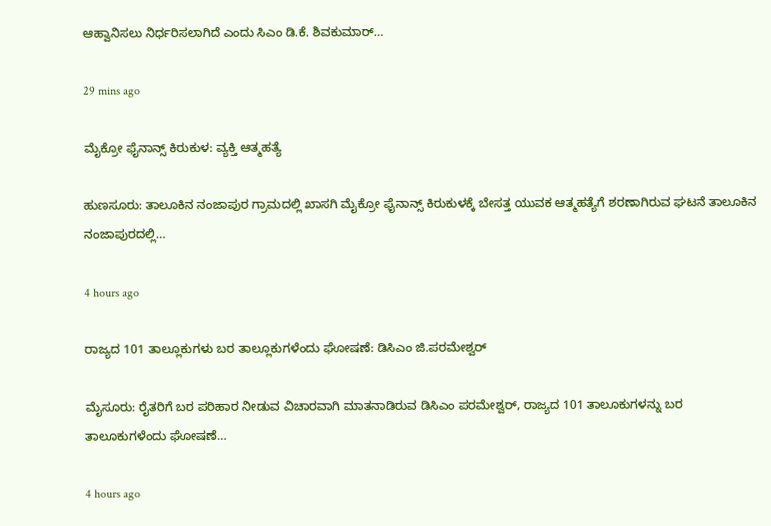ಆಹ್ವಾನಿಸಲು ನಿರ್ಧರಿಸಲಾಗಿದೆ ಎಂದು ಸಿಎಂ ಡಿ.ಕೆ. ಶಿವಕುಮಾರ್‌…

29 mins ago

ಮೈಕ್ರೋ ಫೈನಾನ್ಸ್‌ ಕಿರುಕುಳ: ವ್ಯಕ್ತಿ ಆತ್ಮಹತ್ಯೆ

ಹುಣಸೂರು: ತಾಲೂಕಿನ ನಂಜಾಪುರ ಗ್ರಾಮದಲ್ಲಿ ಖಾಸಗಿ ಮೈಕ್ರೋ ಫೈನಾನ್ಸ್ ಕಿರುಕುಳಕ್ಕೆ ಬೇಸತ್ತ ಯುವಕ ಆತ್ಮಹತ್ಯೆಗೆ ಶರಣಾಗಿರುವ ಘಟನೆ ತಾಲೂಕಿನ ನಂಜಾಪುರದಲ್ಲಿ…

4 hours ago

ರಾಜ್ಯದ 101 ತಾಲ್ಲೂಕುಗಳು ಬರ ತಾಲ್ಲೂಕುಗಳೆಂದು ಘೋಷಣೆ: ಡಿಸಿಎಂ ಜಿ.ಪರಮೇಶ್ವರ್‌

ಮೈಸೂರು: ರೈತರಿಗೆ ಬರ ಪರಿಹಾರ ನೀಡುವ ವಿಚಾರವಾಗಿ ಮಾತನಾಡಿರುವ ಡಿಸಿಎಂ ಪರಮೇಶ್ವರ್‌, ರಾಜ್ಯದ 101 ತಾಲೂಕುಗಳನ್ನು ಬರ ತಾಲೂಕುಗಳೆಂದು ಘೋಷಣೆ…

4 hours ago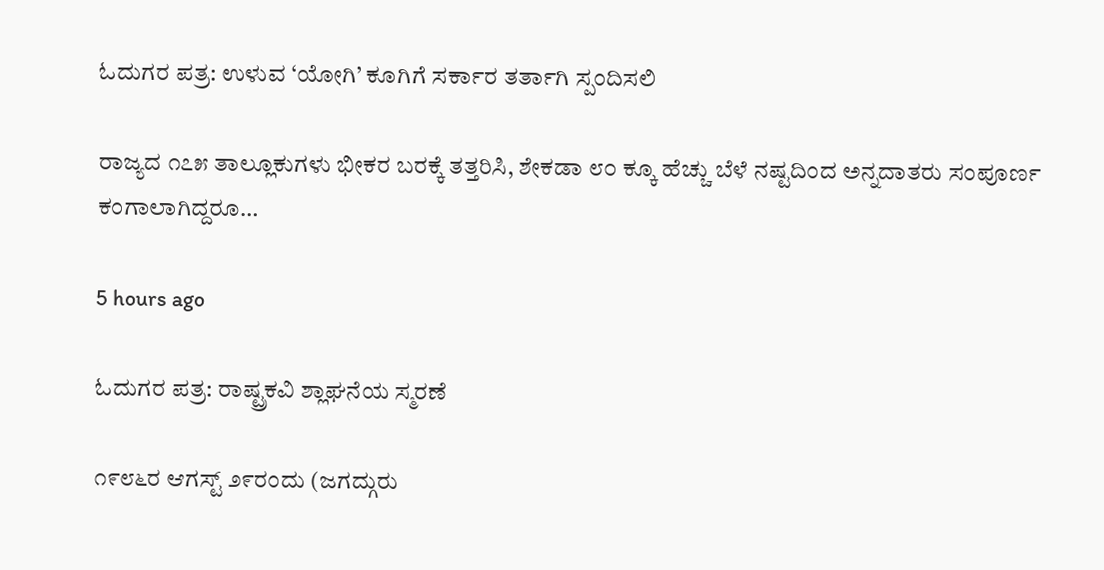ಓದುಗರ ಪತ್ರ: ಉಳುವ ‘ಯೋಗಿ’ ಕೂಗಿಗೆ ಸರ್ಕಾರ ತರ್ತಾಗಿ ಸ್ಪಂದಿಸಲಿ

ರಾಜ್ಯದ ೧೭೫ ತಾಲ್ಲೂಕುಗಳು ಭೀಕರ ಬರಕ್ಕೆ ತತ್ತರಿಸಿ, ಶೇಕಡಾ ೮೦ ಕ್ಕೂ ಹೆಚ್ಚು ಬೆಳೆ ನಷ್ಟದಿಂದ ಅನ್ನದಾತರು ಸಂಪೂರ್ಣ ಕಂಗಾಲಾಗಿದ್ದರೂ…

5 hours ago

ಓದುಗರ ಪತ್ರ: ರಾಷ್ಟ್ರಕವಿ ಶ್ಲಾಘನೆಯ ಸ್ಮರಣೆ

೧೯೮೬ರ ಆಗಸ್ಟ್ ೨೯ರಂದು (ಜಗದ್ಗುರು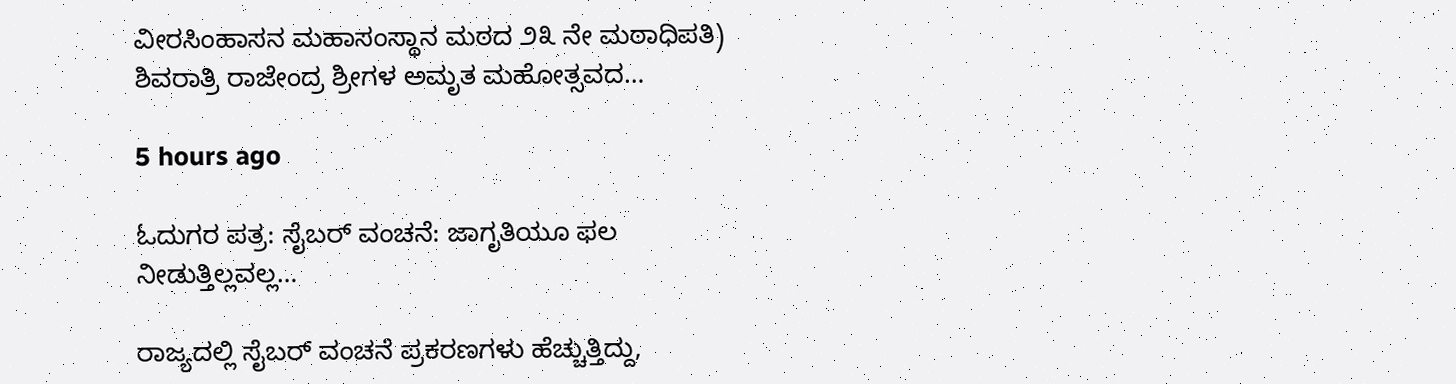ವೀರಸಿಂಹಾಸನ ಮಹಾಸಂಸ್ಥಾನ ಮಠದ ೨೩ ನೇ ಮಠಾಧಿಪತಿ) ಶಿವರಾತ್ರಿ ರಾಜೇಂದ್ರ ಶ್ರೀಗಳ ಅಮೃತ ಮಹೋತ್ಸವದ…

5 hours ago

ಓದುಗರ ಪತ್ರ: ಸೈಬರ್ ವಂಚನೆ: ಜಾಗೃತಿಯೂ ಫಲ ನೀಡುತ್ತಿಲ್ಲವಲ್ಲ…

ರಾಜ್ಯದಲ್ಲಿ ಸೈಬರ್ ವಂಚನೆ ಪ್ರಕರಣಗಳು ಹೆಚ್ಚುತ್ತಿದ್ದು,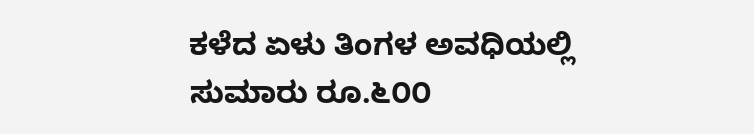ಕಳೆದ ಏಳು ತಿಂಗಳ ಅವಧಿಯಲ್ಲಿ ಸುಮಾರು ರೂ.೬೦೦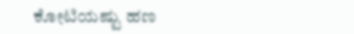ಕೋಟಿಯಷ್ಟು ಹಣ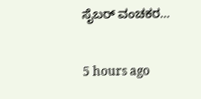ಸೈಬರ್ ವಂಚಕರ…

5 hours ago